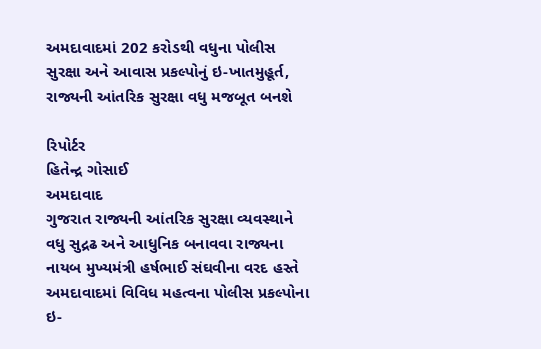અમદાવાદમાં 202 કરોડથી વધુના પોલીસ સુરક્ષા અને આવાસ પ્રકલ્પોનું ઇ-ખાતમુહૂર્ત, રાજ્યની આંતરિક સુરક્ષા વધુ મજબૂત બનશે

રિપોર્ટર
હિતેન્દ્ર ગોસાઈ
અમદાવાદ
ગુજરાત રાજ્યની આંતરિક સુરક્ષા વ્યવસ્થાને વધુ સુદ્રઢ અને આધુનિક બનાવવા રાજ્યના નાયબ મુખ્યમંત્રી હર્ષભાઈ સંઘવીના વરદ હસ્તે અમદાવાદમાં વિવિધ મહત્વના પોલીસ પ્રકલ્પોના ઇ-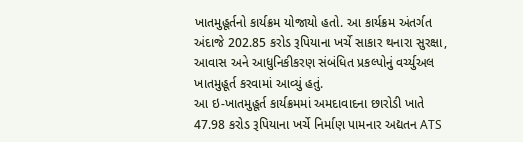ખાતમુહૂર્તનો કાર્યક્રમ યોજાયો હતો. આ કાર્યક્રમ અંતર્ગત અંદાજે 202.85 કરોડ રૂપિયાના ખર્ચે સાકાર થનારા સુરક્ષા, આવાસ અને આધુનિકીકરણ સંબંધિત પ્રકલ્પોનું વર્ચ્યુઅલ ખાતમુહૂર્ત કરવામાં આવ્યું હતું.
આ ઇ-ખાતમુહૂર્ત કાર્યક્રમમાં અમદાવાદના છારોડી ખાતે 47.98 કરોડ રૂપિયાના ખર્ચે નિર્માણ પામનાર અદ્યતન ATS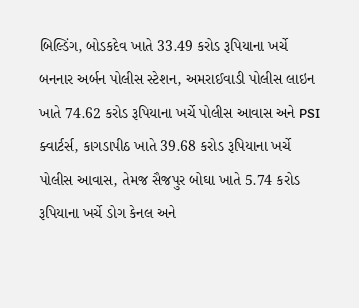બિલ્ડિંગ, બોડકદેવ ખાતે 33.49 કરોડ રૂપિયાના ખર્ચે બનનાર અર્બન પોલીસ સ્ટેશન, અમરાઈવાડી પોલીસ લાઇન ખાતે 74.62 કરોડ રૂપિયાના ખર્ચે પોલીસ આવાસ અને PSI ક્વાર્ટર્સ, કાગડાપીઠ ખાતે 39.68 કરોડ રૂપિયાના ખર્ચે પોલીસ આવાસ, તેમજ સૈજપુર બોઘા ખાતે 5.74 કરોડ રૂપિયાના ખર્ચે ડોગ કેનલ અને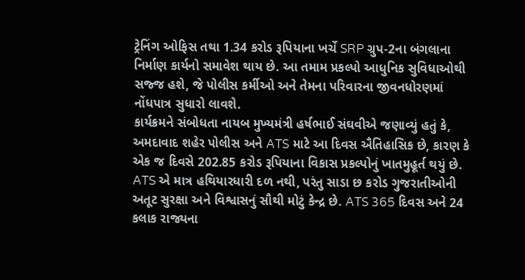ટ્રેનિંગ ઓફિસ તથા 1.34 કરોડ રૂપિયાના ખર્ચે SRP ગ્રુપ-2ના બંગલાના નિર્માણ કાર્યનો સમાવેશ થાય છે. આ તમામ પ્રકલ્પો આધુનિક સુવિધાઓથી સજ્જ હશે, જે પોલીસ કર્મીઓ અને તેમના પરિવારના જીવનધોરણમાં નોંધપાત્ર સુધારો લાવશે.
કાર્યક્રમને સંબોધતા નાયબ મુખ્યમંત્રી હર્ષભાઈ સંઘવીએ જણાવ્યું હતું કે, અમદાવાદ શહેર પોલીસ અને ATS માટે આ દિવસ ઐતિહાસિક છે, કારણ કે એક જ દિવસે 202.85 કરોડ રૂપિયાના વિકાસ પ્રકલ્પોનું ખાતમુહૂર્ત થયું છે. ATS એ માત્ર હથિયારધારી દળ નથી, પરંતુ સાડા છ કરોડ ગુજરાતીઓની અતૂટ સુરક્ષા અને વિશ્વાસનું સૌથી મોટું કેન્દ્ર છે. ATS 365 દિવસ અને 24 કલાક રાજ્યના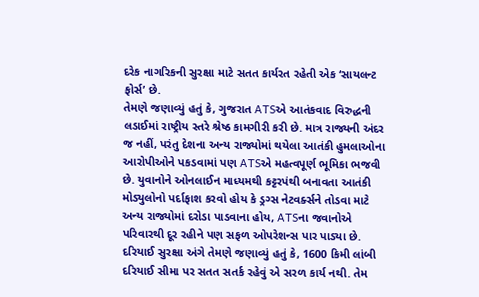દરેક નાગરિકની સુરક્ષા માટે સતત કાર્યરત રહેતી એક ‘સાયલન્ટ ફોર્સ’ છે.
તેમણે જણાવ્યું હતું કે, ગુજરાત ATSએ આતંકવાદ વિરુદ્ધની લડાઈમાં રાષ્ટ્રીય સ્તરે શ્રેષ્ઠ કામગીરી કરી છે. માત્ર રાજ્યની અંદર જ નહીં, પરંતુ દેશના અન્ય રાજ્યોમાં થયેલા આતંકી હુમલાઓના આરોપીઓને પકડવામાં પણ ATSએ મહત્વપૂર્ણ ભૂમિકા ભજવી છે. યુવાનોને ઓનલાઈન માધ્યમથી કટ્ટરપંથી બનાવતા આતંકી મોડ્યુલોનો પર્દાફાશ કરવો હોય કે ડ્રગ્સ નેટવર્ક્સને તોડવા માટે અન્ય રાજ્યોમાં દરોડા પાડવાના હોય, ATSના જવાનોએ પરિવારથી દૂર રહીને પણ સફળ ઓપરેશન્સ પાર પાડ્યા છે.
દરિયાઈ સુરક્ષા અંગે તેમણે જણાવ્યું હતું કે, 1600 કિમી લાંબી દરિયાઈ સીમા પર સતત સતર્ક રહેવું એ સરળ કાર્ય નથી. તેમ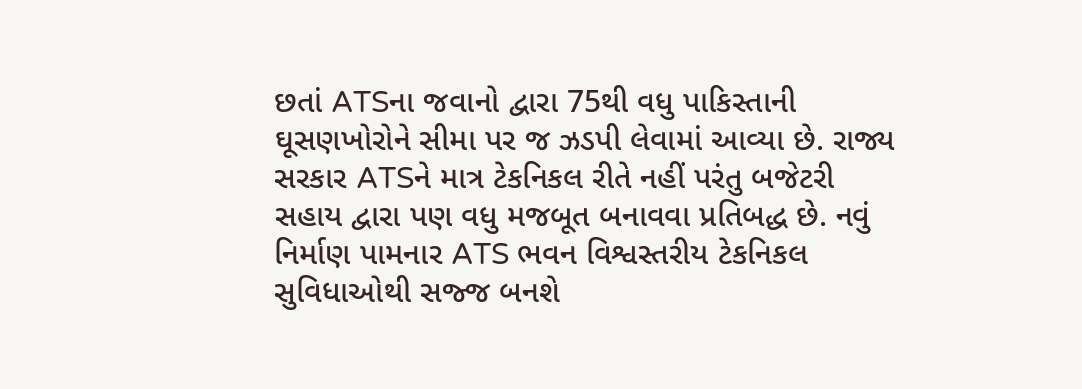છતાં ATSના જવાનો દ્વારા 75થી વધુ પાકિસ્તાની ઘૂસણખોરોને સીમા પર જ ઝડપી લેવામાં આવ્યા છે. રાજ્ય સરકાર ATSને માત્ર ટેકનિકલ રીતે નહીં પરંતુ બજેટરી સહાય દ્વારા પણ વધુ મજબૂત બનાવવા પ્રતિબદ્ધ છે. નવું નિર્માણ પામનાર ATS ભવન વિશ્વસ્તરીય ટેકનિકલ સુવિધાઓથી સજ્જ બનશે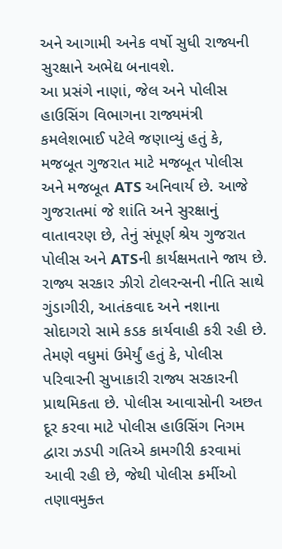અને આગામી અનેક વર્ષો સુધી રાજ્યની સુરક્ષાને અભેદ્ય બનાવશે.
આ પ્રસંગે નાણાં, જેલ અને પોલીસ હાઉસિંગ વિભાગના રાજ્યમંત્રી કમલેશભાઈ પટેલે જણાવ્યું હતું કે, મજબૂત ગુજરાત માટે મજબૂત પોલીસ અને મજબૂત ATS અનિવાર્ય છે. આજે ગુજરાતમાં જે શાંતિ અને સુરક્ષાનું વાતાવરણ છે, તેનું સંપૂર્ણ શ્રેય ગુજરાત પોલીસ અને ATSની કાર્યક્ષમતાને જાય છે. રાજ્ય સરકાર ઝીરો ટોલરન્સની નીતિ સાથે ગુંડાગીરી, આતંકવાદ અને નશાના સોદાગરો સામે કડક કાર્યવાહી કરી રહી છે.
તેમણે વધુમાં ઉમેર્યું હતું કે, પોલીસ પરિવારની સુખાકારી રાજ્ય સરકારની પ્રાથમિકતા છે. પોલીસ આવાસોની અછત દૂર કરવા માટે પોલીસ હાઉસિંગ નિગમ દ્વારા ઝડપી ગતિએ કામગીરી કરવામાં આવી રહી છે, જેથી પોલીસ કર્મીઓ તણાવમુક્ત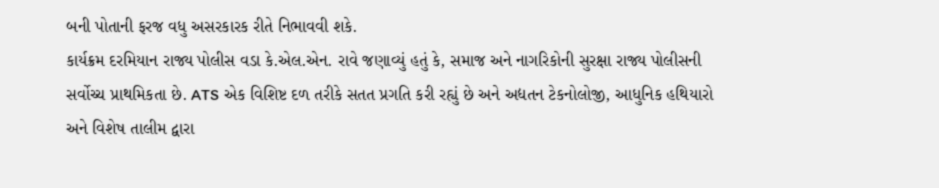બની પોતાની ફરજ વધુ અસરકારક રીતે નિભાવવી શકે.
કાર્યક્રમ દરમિયાન રાજ્ય પોલીસ વડા કે.એલ.એન. રાવે જણાવ્યું હતું કે, સમાજ અને નાગરિકોની સુરક્ષા રાજ્ય પોલીસની સર્વોચ્ચ પ્રાથમિકતા છે. ATS એક વિશિષ્ટ દળ તરીકે સતત પ્રગતિ કરી રહ્યું છે અને અદ્યતન ટેકનોલોજી, આધુનિક હથિયારો અને વિશેષ તાલીમ દ્વારા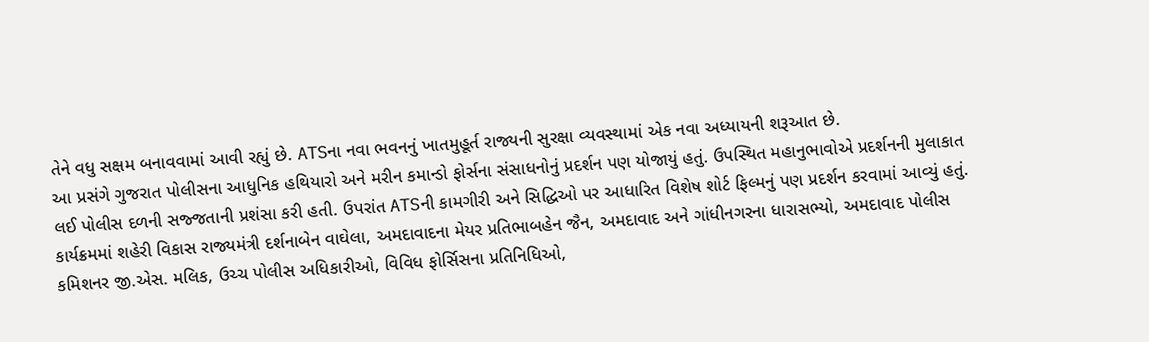તેને વધુ સક્ષમ બનાવવામાં આવી રહ્યું છે. ATSના નવા ભવનનું ખાતમુહૂર્ત રાજ્યની સુરક્ષા વ્યવસ્થામાં એક નવા અધ્યાયની શરૂઆત છે.
આ પ્રસંગે ગુજરાત પોલીસના આધુનિક હથિયારો અને મરીન કમાન્ડો ફોર્સના સંસાધનોનું પ્રદર્શન પણ યોજાયું હતું. ઉપસ્થિત મહાનુભાવોએ પ્રદર્શનની મુલાકાત લઈ પોલીસ દળની સજ્જતાની પ્રશંસા કરી હતી. ઉપરાંત ATSની કામગીરી અને સિદ્ધિઓ પર આધારિત વિશેષ શોર્ટ ફિલ્મનું પણ પ્રદર્શન કરવામાં આવ્યું હતું.
કાર્યક્રમમાં શહેરી વિકાસ રાજ્યમંત્રી દર્શનાબેન વાઘેલા, અમદાવાદના મેયર પ્રતિભાબહેન જૈન, અમદાવાદ અને ગાંધીનગરના ધારાસભ્યો, અમદાવાદ પોલીસ કમિશનર જી.એસ. મલિક, ઉચ્ચ પોલીસ અધિકારીઓ, વિવિધ ફોર્સિસના પ્રતિનિધિઓ,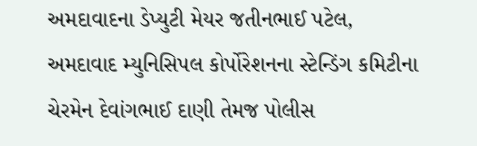અમદાવાદના ડેપ્યુટી મેયર જતીનભાઈ પટેલ, અમદાવાદ મ્યુનિસિપલ કોર્પોરેશનના સ્ટેન્ડિંગ કમિટીના ચેરમેન દેવાંગભાઈ દાણી તેમજ પોલીસ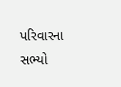પરિવારના સભ્યો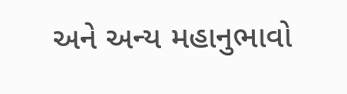અને અન્ય મહાનુભાવો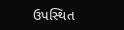ઉપસ્થિત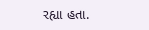રહ્યા હતા.